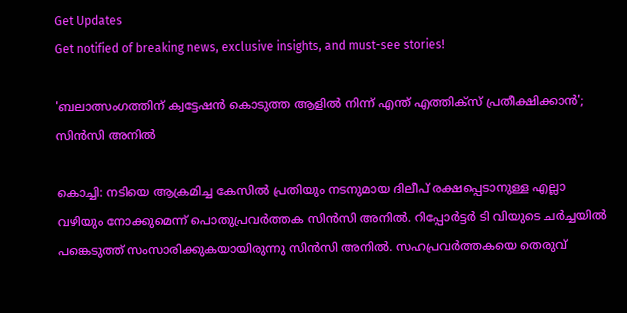Get Updates
Get notified of breaking news, exclusive insights, and must-see stories!

'ബലാത്സംഗത്തിന് ക്വട്ടേഷന്‍ കൊടുത്ത ആളില്‍ നിന്ന് എന്ത് എത്തിക്‌സ് പ്രതീക്ഷിക്കാന്‍'; സിന്‍സി അനില്‍

കൊച്ചി: നടിയെ ആക്രമിച്ച കേസില്‍ പ്രതിയും നടനുമായ ദിലീപ് രക്ഷപ്പെടാനുള്ള എല്ലാ വഴിയും നോക്കുമെന്ന് പൊതുപ്രവര്‍ത്തക സിന്‍സി അനില്‍. റിപ്പോര്‍ട്ടര്‍ ടി വിയുടെ ചര്‍ച്ചയില്‍ പങ്കെടുത്ത് സംസാരിക്കുകയായിരുന്നു സിന്‍സി അനില്‍. സഹപ്രവര്‍ത്തകയെ തെരുവ്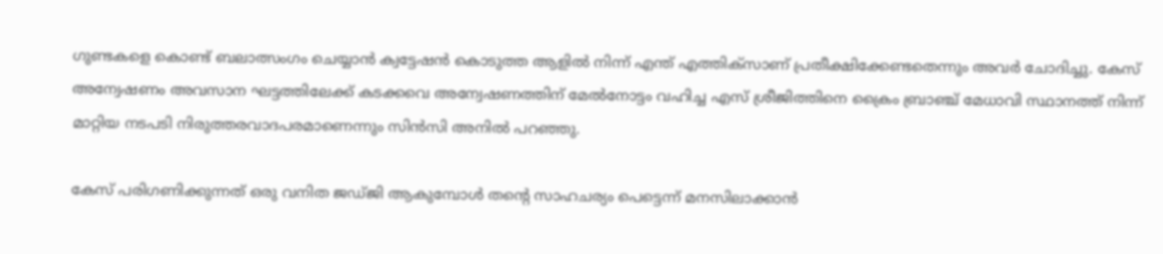ഗുണ്ടകളെ കൊണ്ട് ബലാത്സംഗം ചെയ്യാന്‍ ക്വട്ടേഷന്‍ കൊടുത്ത ആളില്‍ നിന്ന് എന്ത് എത്തിക്‌സാണ് പ്രതീക്ഷിക്കേണ്ടതെന്നും അവര്‍ ചോദിച്ചു. കേസ് അന്വേഷണം അവസാന ഘട്ടത്തിലേക്ക് കടക്കവെ അന്വേഷണത്തിന് മേല്‍നോട്ടം വഹിച്ച എസ് ശ്രീജിത്തിനെ ക്രൈം ബ്രാഞ്ച് മേധാവി സ്ഥാനത്ത് നിന്ന് മാറ്റിയ നടപടി നിരുത്തരവാദപരമാണെന്നും സിന്‍സി അനില്‍ പറഞ്ഞു.

കേസ് പരിഗണിക്കുന്നത് ഒരു വനിത ജഡ്ജി ആകുമ്പോള്‍ തന്റെ സാഹചര്യം പെട്ടെന്ന് മനസിലാക്കാന്‍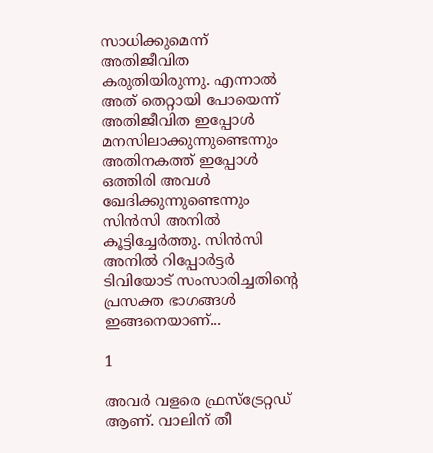സാധിക്കുമെന്ന് അതിജീവിത കരുതിയിരുന്നു. എന്നാല്‍ അത് തെറ്റായി പോയെന്ന് അതിജീവിത ഇപ്പോള്‍ മനസിലാക്കുന്നുണ്ടെന്നും അതിനകത്ത് ഇപ്പോള്‍ ഒത്തിരി അവള്‍ ഖേദിക്കുന്നുണ്ടെന്നും സിന്‍സി അനില്‍ കൂട്ടിച്ചേര്‍ത്തു. സിന്‍സി അനില്‍ റിപ്പോര്‍ട്ടര്‍ ടിവിയോട് സംസാരിച്ചതിന്റെ പ്രസക്ത ഭാഗങ്ങള്‍ ഇങ്ങനെയാണ്...

1

അവര്‍ വളരെ ഫ്രസ്‌ട്രേറ്റഡ് ആണ്. വാലിന് തീ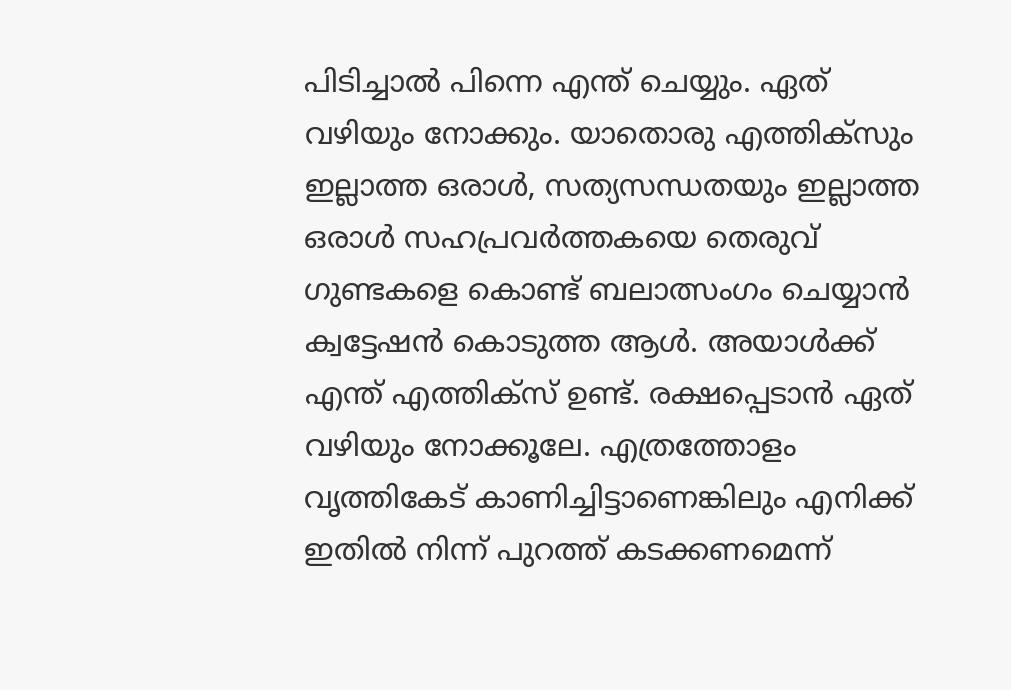പിടിച്ചാല്‍ പിന്നെ എന്ത് ചെയ്യും. ഏത് വഴിയും നോക്കും. യാതൊരു എത്തിക്‌സും ഇല്ലാത്ത ഒരാള്‍, സത്യസന്ധതയും ഇല്ലാത്ത ഒരാള്‍ സഹപ്രവര്‍ത്തകയെ തെരുവ് ഗുണ്ടകളെ കൊണ്ട് ബലാത്സംഗം ചെയ്യാന്‍ ക്വട്ടേഷന്‍ കൊടുത്ത ആള്‍. അയാള്‍ക്ക് എന്ത് എത്തിക്‌സ് ഉണ്ട്. രക്ഷപ്പെടാന്‍ ഏത് വഴിയും നോക്കൂലേ. എത്രത്തോളം വൃത്തികേട് കാണിച്ചിട്ടാണെങ്കിലും എനിക്ക് ഇതില്‍ നിന്ന് പുറത്ത് കടക്കണമെന്ന്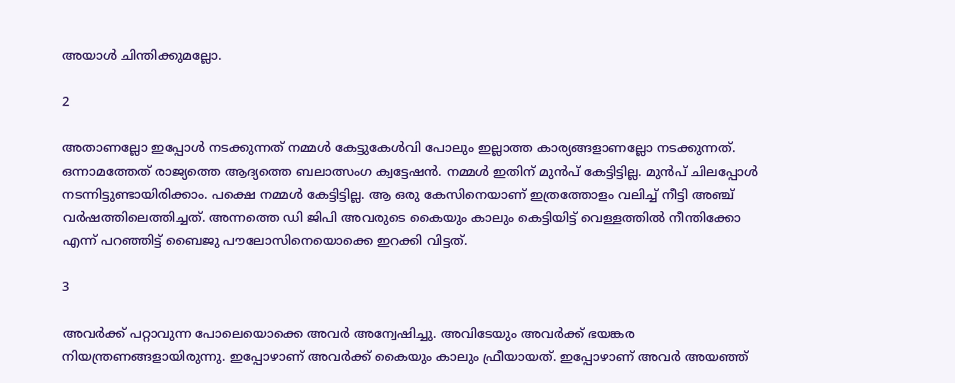അയാള്‍ ചിന്തിക്കുമല്ലോ.

2

അതാണല്ലോ ഇപ്പോള്‍ നടക്കുന്നത് നമ്മള്‍ കേട്ടുകേള്‍വി പോലും ഇല്ലാത്ത കാര്യങ്ങളാണല്ലോ നടക്കുന്നത്. ഒന്നാമത്തേത് രാജ്യത്തെ ആദ്യത്തെ ബലാത്സംഗ ക്വട്ടേഷന്‍. നമ്മള്‍ ഇതിന് മുന്‍പ് കേട്ടിട്ടില്ല. മുന്‍പ് ചിലപ്പോള്‍ നടന്നിട്ടുണ്ടായിരിക്കാം. പക്ഷെ നമ്മള്‍ കേട്ടിട്ടില്ല. ആ ഒരു കേസിനെയാണ് ഇത്രത്തോളം വലിച്ച് നീട്ടി അഞ്ച് വര്‍ഷത്തിലെത്തിച്ചത്. അന്നത്തെ ഡി ജിപി അവരുടെ കൈയും കാലും കെട്ടിയിട്ട് വെള്ളത്തില്‍ നീന്തിക്കോ എന്ന് പറഞ്ഞിട്ട് ബൈജു പൗലോസിനെയൊക്കെ ഇറക്കി വിട്ടത്.

3

അവര്‍ക്ക് പറ്റാവുന്ന പോലെയൊക്കെ അവര്‍ അന്വേഷിച്ചു. അവിടേയും അവര്‍ക്ക് ഭയങ്കര നിയന്ത്രണങ്ങളായിരുന്നു. ഇപ്പോഴാണ് അവര്‍ക്ക് കൈയും കാലും ഫ്രീയായത്. ഇപ്പോഴാണ് അവര്‍ അയഞ്ഞ്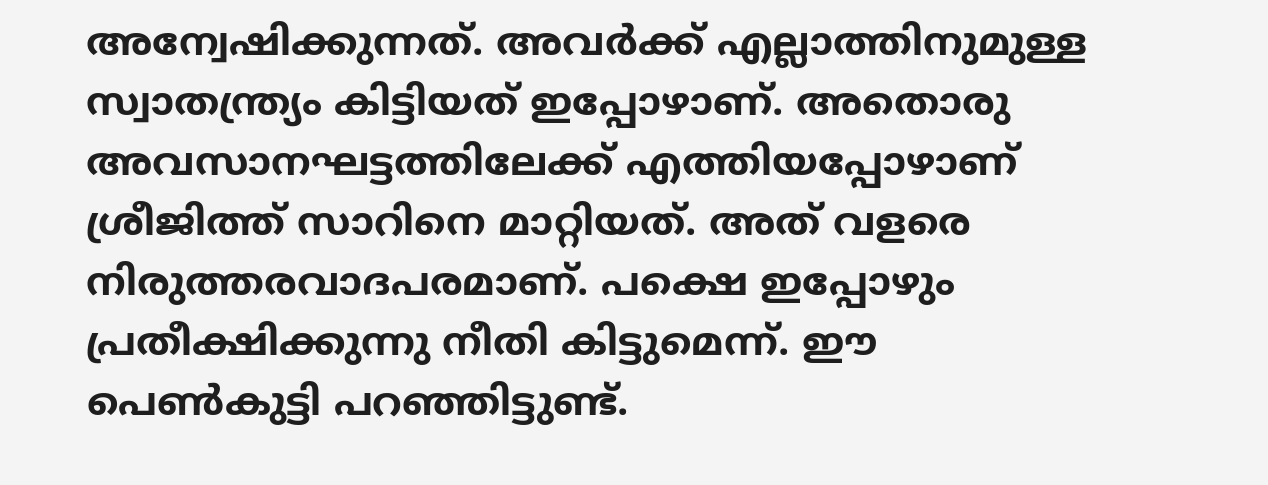അന്വേഷിക്കുന്നത്. അവര്‍ക്ക് എല്ലാത്തിനുമുള്ള സ്വാതന്ത്ര്യം കിട്ടിയത് ഇപ്പോഴാണ്. അതൊരു അവസാനഘട്ടത്തിലേക്ക് എത്തിയപ്പോഴാണ് ശ്രീജിത്ത് സാറിനെ മാറ്റിയത്. അത് വളരെ നിരുത്തരവാദപരമാണ്. പക്ഷെ ഇപ്പോഴും പ്രതീക്ഷിക്കുന്നു നീതി കിട്ടുമെന്ന്. ഈ പെണ്‍കുട്ടി പറഞ്ഞിട്ടുണ്ട്.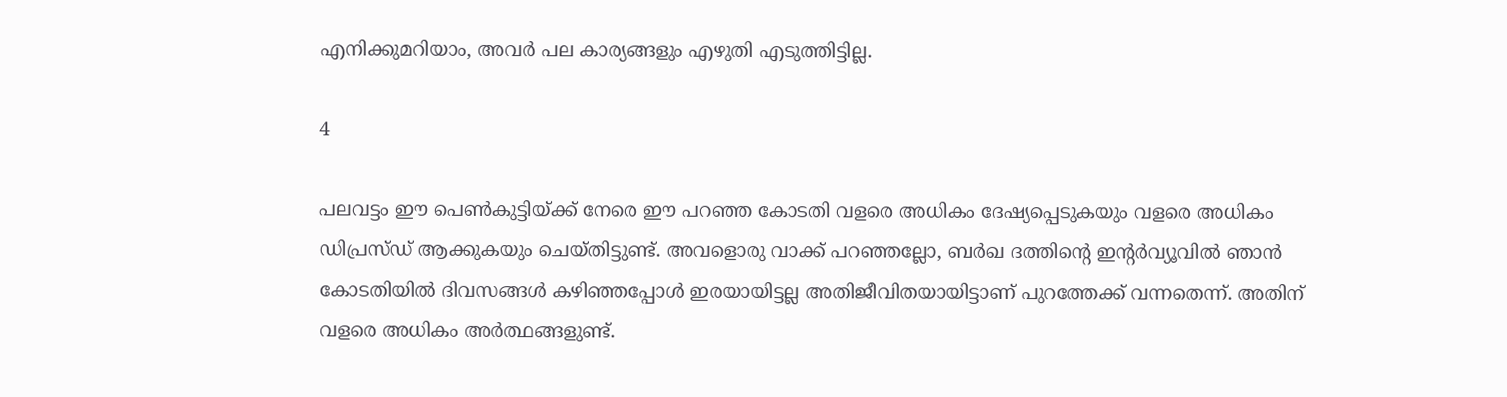എനിക്കുമറിയാം, അവര്‍ പല കാര്യങ്ങളും എഴുതി എടുത്തിട്ടില്ല.

4

പലവട്ടം ഈ പെണ്‍കുട്ടിയ്ക്ക് നേരെ ഈ പറഞ്ഞ കോടതി വളരെ അധികം ദേഷ്യപ്പെടുകയും വളരെ അധികം ഡിപ്രസ്ഡ് ആക്കുകയും ചെയ്തിട്ടുണ്ട്. അവളൊരു വാക്ക് പറഞ്ഞല്ലോ, ബര്‍ഖ ദത്തിന്റെ ഇന്റര്‍വ്യൂവില്‍ ഞാന്‍ കോടതിയില്‍ ദിവസങ്ങള്‍ കഴിഞ്ഞപ്പോള്‍ ഇരയായിട്ടല്ല അതിജീവിതയായിട്ടാണ് പുറത്തേക്ക് വന്നതെന്ന്. അതിന് വളരെ അധികം അര്‍ത്ഥങ്ങളുണ്ട്.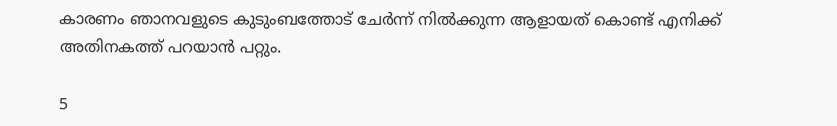കാരണം ഞാനവളുടെ കുടുംബത്തോട് ചേര്‍ന്ന് നില്‍ക്കുന്ന ആളായത് കൊണ്ട് എനിക്ക് അതിനകത്ത് പറയാന്‍ പറ്റും.

5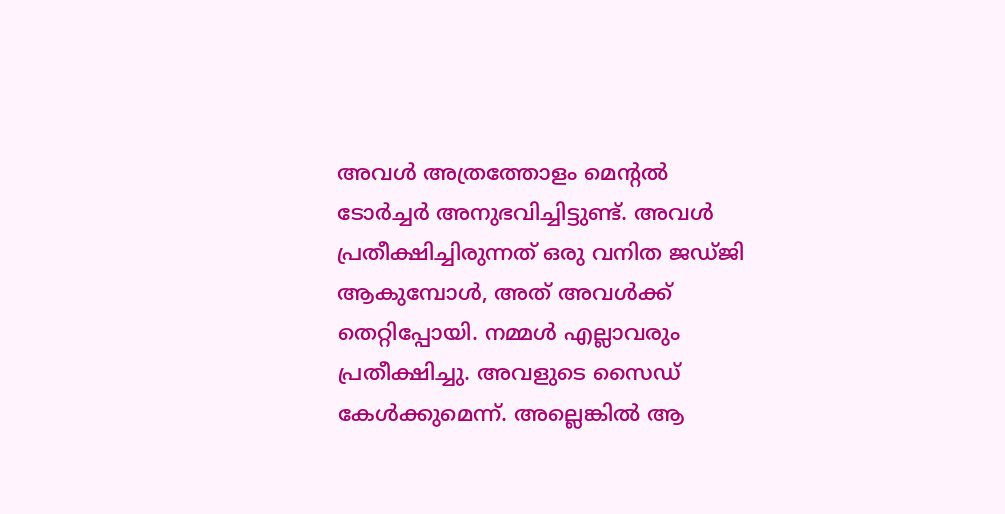അവള്‍ അത്രത്തോളം മെന്റല്‍ ടോര്‍ച്ചര്‍ അനുഭവിച്ചിട്ടുണ്ട്. അവള്‍ പ്രതീക്ഷിച്ചിരുന്നത് ഒരു വനിത ജഡ്ജി ആകുമ്പോള്‍, അത് അവള്‍ക്ക് തെറ്റിപ്പോയി. നമ്മള്‍ എല്ലാവരും പ്രതീക്ഷിച്ചു. അവളുടെ സൈഡ് കേള്‍ക്കുമെന്ന്. അല്ലെങ്കില്‍ ആ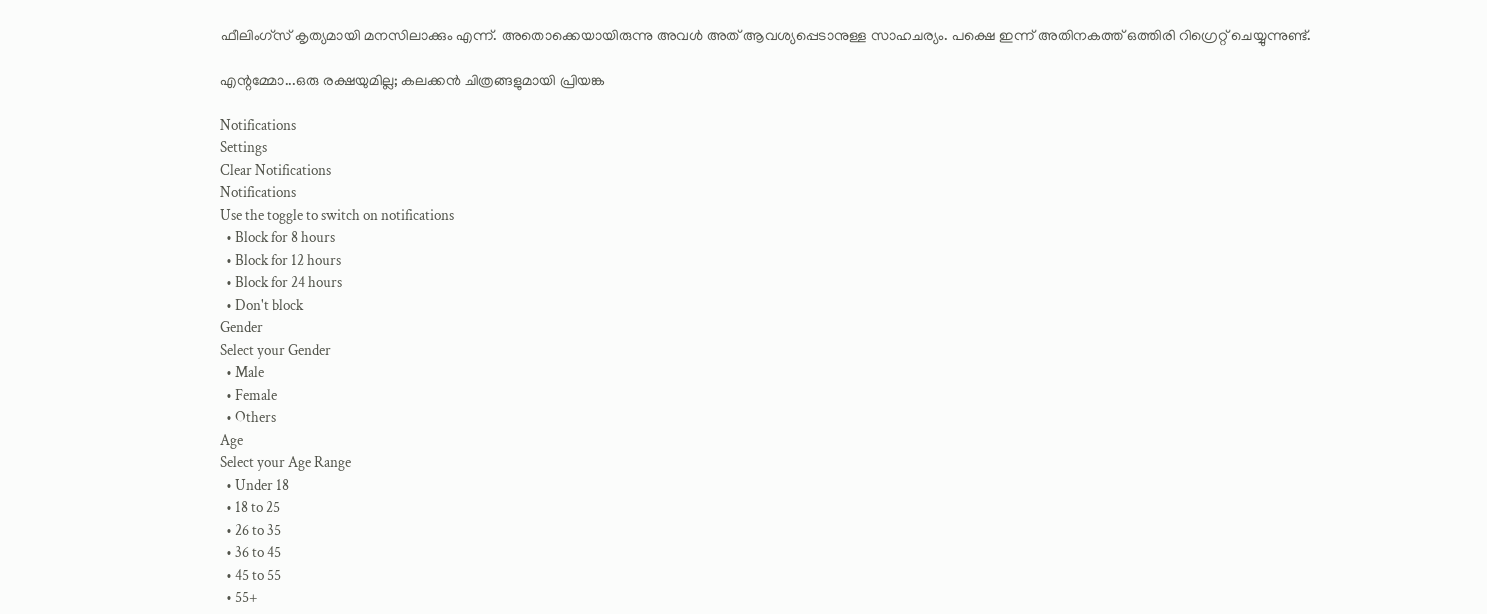ഫീലിംഗ്‌സ് കൃത്യമായി മനസിലാക്കും എന്ന്. അതൊക്കെയായിരുന്നു അവള്‍ അത് ആവശ്യപ്പെടാനുള്ള സാഹചര്യം. പക്ഷെ ഇന്ന് അതിനകത്ത് ഒത്തിരി റിഗ്രെറ്റ് ചെയ്യുന്നുണ്ട്.

എന്റമ്മോ...ഒരു രക്ഷയുമില്ല; കലക്കന്‍ ചിത്രങ്ങളുമായി പ്രിയങ്ക

Notifications
Settings
Clear Notifications
Notifications
Use the toggle to switch on notifications
  • Block for 8 hours
  • Block for 12 hours
  • Block for 24 hours
  • Don't block
Gender
Select your Gender
  • Male
  • Female
  • Others
Age
Select your Age Range
  • Under 18
  • 18 to 25
  • 26 to 35
  • 36 to 45
  • 45 to 55
  • 55+